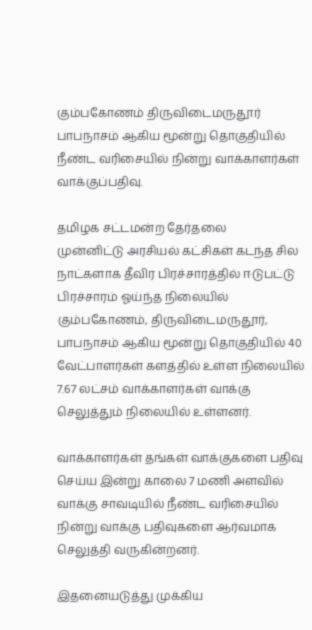கும்பகோணம் திருவிடைமருதூர் பாபநாசம் ஆகிய மூன்று தொகுதியில் நீண்ட வரிசையில் நின்று வாக்காளர்கள் வாக்குப்பதிவு.

தமிழக சட்டமன்ற தேர்தலை
முன்னிட்டு அரசியல் கட்சிகள் கடந்த சில நாட்களாக தீவிர பிரச்சாரத்தில் ஈடுபட்டு பிரச்சாரம் ஓய்ந்த நிலையில் கும்பகோணம், திருவிடைமருதூர், பாபநாசம் ஆகிய மூன்று தொகுதியில் 40 வேட்பாளர்கள் களத்தில் உள்ள நிலையில் 7.67 லட்சம் வாக்காளர்கள் வாக்கு செலுத்தும் நிலையில் உள்ளனர்.

வாக்காளர்கள் தங்கள் வாக்குகளை பதிவு செய்ய இன்று காலை 7 மணி அளவில் வாக்கு சாவடியில் நீண்ட வரிசையில் நின்று வாக்கு பதிவுகளை ஆர்வமாக செலுத்தி வருகின்றனர்.

இதனையடுத்து முக்கிய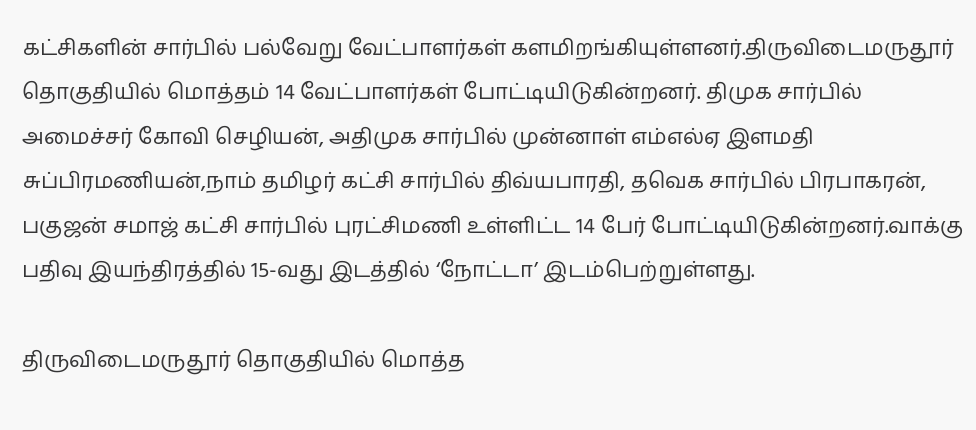கட்சிகளின் சார்பில் பல்வேறு வேட்பாளர்கள் களமிறங்கியுள்ளனர்.திருவிடைமருதூர் தொகுதியில் மொத்தம் 14 வேட்பாளர்கள் போட்டியிடுகின்றனர். திமுக சார்பில் அமைச்சர் கோவி செழியன், அதிமுக சார்பில் முன்னாள் எம்எல்ஏ இளமதி சுப்பிரமணியன்,நாம் தமிழர் கட்சி சார்பில் திவ்யபாரதி, தவெக சார்பில் பிரபாகரன், பகுஜன் சமாஜ் கட்சி சார்பில் புரட்சிமணி உள்ளிட்ட 14 பேர் போட்டியிடுகின்றனர்.வாக்கு பதிவு இயந்திரத்தில் 15-வது இடத்தில் ‘நோட்டா’ இடம்பெற்றுள்ளது.

திருவிடைமருதூர் தொகுதியில் மொத்த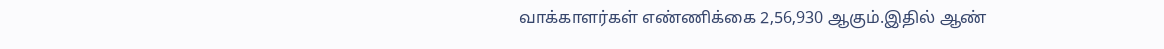வாக்காளர்கள் எண்ணிக்கை 2,56,930 ஆகும்.இதில் ஆண்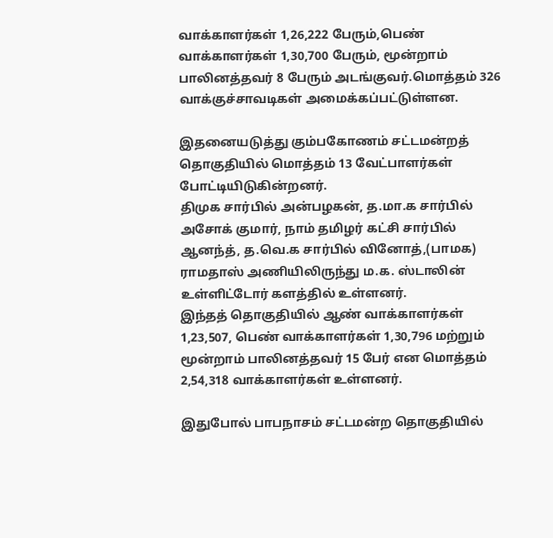வாக்காளர்கள் 1,26,222 பேரும்,பெண் வாக்காளர்கள் 1,30,700 பேரும், மூன்றாம் பாலினத்தவர் 8 பேரும் அடங்குவர்.மொத்தம் 326 வாக்குச்சாவடிகள் அமைக்கப்பட்டுள்ளன.

இதனையடுத்து கும்பகோணம் சட்டமன்றத் தொகுதியில் மொத்தம் 13 வேட்பாளர்கள் போட்டியிடுகின்றனர்.
திமுக சார்பில் அன்பழகன், த.மா.க சார்பில் அசோக் குமார், நாம் தமிழர் கட்சி சார்பில் ஆனந்த், த.வெ.க சார்பில் வினோத்,(பாமக) ராமதாஸ் அணியிலிருந்து ம.க. ஸ்டாலின் உள்ளிட்டோர் களத்தில் உள்ளனர்.
இந்தத் தொகுதியில் ஆண் வாக்காளர்கள் 1,23,507, பெண் வாக்காளர்கள் 1,30,796 மற்றும் மூன்றாம் பாலினத்தவர் 15 பேர் என மொத்தம் 2,54,318 வாக்காளர்கள் உள்ளனர்.

இதுபோல் பாபநாசம் சட்டமன்ற தொகுதியில்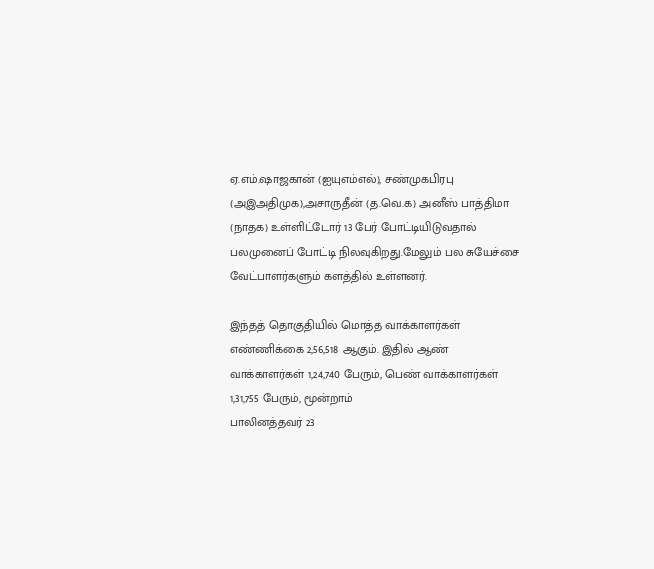ஏ.எம்.ஷாஜகான் (ஐயுஎம்எல்), சண்முகபிரபு (அஇஅதிமுக),அசாருதீன் (த.வெ.க) அனீஸ் பாத்திமா (நாதக) உள்ளிட்டோர் 13 பேர் போட்டியிடுவதால் பலமுனைப் போட்டி நிலவுகிறது.மேலும் பல சுயேச்சை வேட்பாளர்களும் களத்தில் உள்ளனர்.

இந்தத் தொகுதியில் மொத்த வாக்காளர்கள் எண்ணிக்கை 2,56,518 ஆகும். இதில் ஆண் வாக்காளர்கள் 1,24,740 பேரும், பெண் வாக்காளர்கள் 1,31,755 பேரும், மூன்றாம்
பாலினத்தவர் 23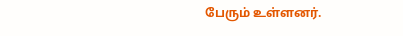பேரும் உள்ளனர்.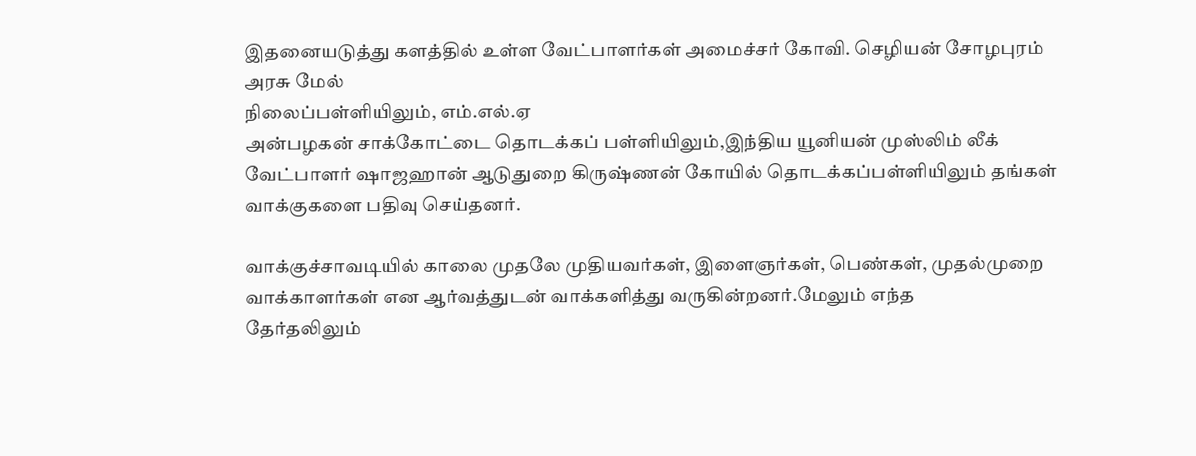இதனையடுத்து களத்தில் உள்ள வேட்பாளர்கள் அமைச்சர் கோவி. செழியன் சோழபுரம் அரசு மேல்
நிலைப்பள்ளியிலும், எம்.எல்.ஏ
அன்பழகன் சாக்கோட்டை தொடக்கப் பள்ளியிலும்,இந்திய யூனியன் முஸ்லிம் லீக் வேட்பாளர் ஷாஜஹான் ஆடுதுறை கிருஷ்ணன் கோயில் தொடக்கப்பள்ளியிலும் தங்கள் வாக்குகளை பதிவு செய்தனர்.

வாக்குச்சாவடியில் காலை முதலே முதியவர்கள், இளைஞர்கள், பெண்கள், முதல்முறை வாக்காளர்கள் என ஆர்வத்துடன் வாக்களித்து வருகின்றனர்.மேலும் எந்த
தேர்தலிலும்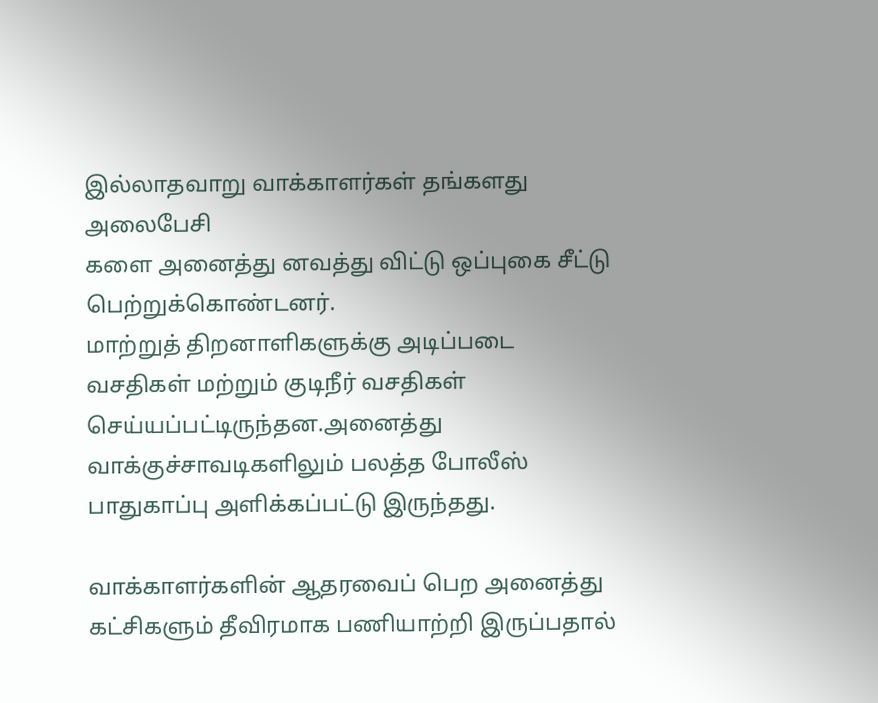இல்லாதவாறு வாக்காளர்கள் தங்களது அலைபேசி
களை அனைத்து னவத்து விட்டு ஒப்புகை சீட்டு பெற்றுக்கொண்டனர்.
மாற்றுத் திறனாளிகளுக்கு அடிப்படை வசதிகள் மற்றும் குடிநீர் வசதிகள்
செய்யப்பட்டிருந்தன.அனைத்து வாக்குச்சாவடிகளிலும் பலத்த போலீஸ் பாதுகாப்பு அளிக்கப்பட்டு இருந்தது.

வாக்காளர்களின் ஆதரவைப் பெற அனைத்து கட்சிகளும் தீவிரமாக பணியாற்றி இருப்பதால்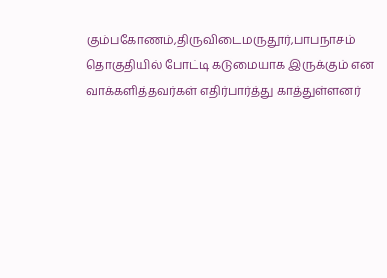கும்பகோணம்,திருவிடைமருதூர்,பாபநாசம் தொகுதியில் போட்டி கடுமையாக இருக்கும் என வாக்களித்தவர்கள் எதிர்பார்த்து காத்துள்ளனர்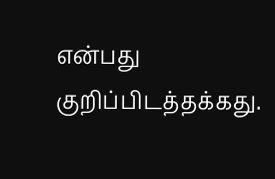என்பது குறிப்பிடத்தக்கது.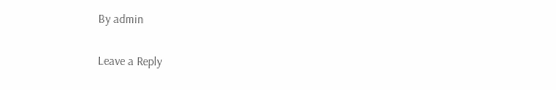By admin

Leave a Reply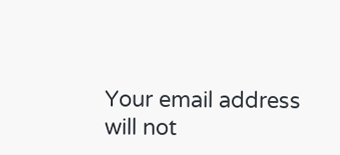Your email address will not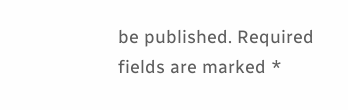be published. Required fields are marked *